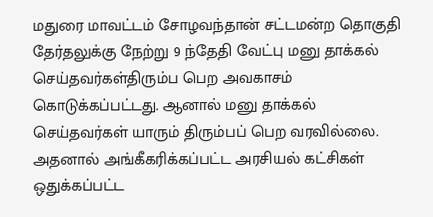மதுரை மாவட்டம் சோழவந்தான் சட்டமன்ற தொகுதி தேர்தலுக்கு நேற்று 9 ந்தேதி வேட்பு மனு தாக்கல் செய்தவர்கள்திரும்ப பெற அவகாசம் கொடுக்கப்பட்டது. ஆனால் மனு தாக்கல் செய்தவர்கள் யாரும் திரும்பப் பெற வரவில்லை. அதனால் அங்கீகரிக்கப்பட்ட அரசியல் கட்சிகள் ஒதுக்கப்பட்ட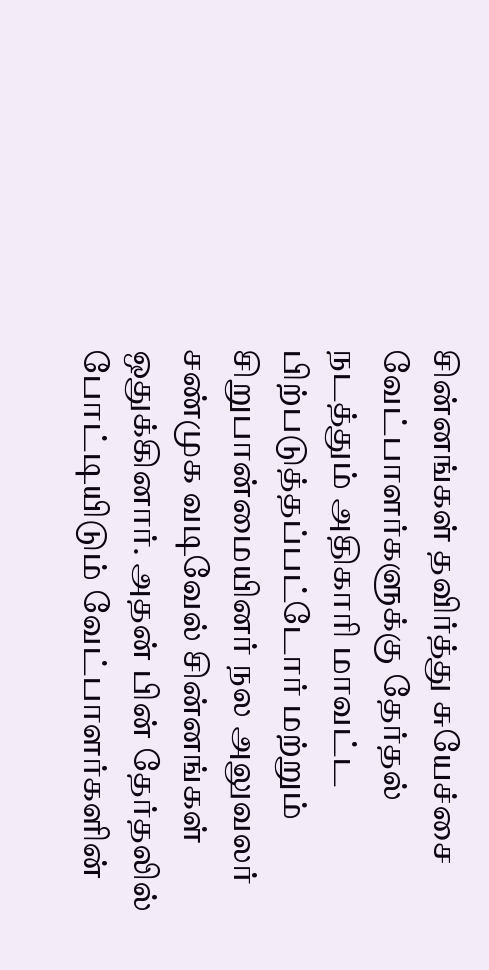சின்னங்கள் தவிர்த்து சுயேச்சை வேட்பாளர்களுக்கு தேர்தல் நடத்தும் அதிகாரி மாவட்ட பிற்படுத்தப்பட்டோர் மற்றும் சிறுபான்மையினர் நல அலுவலர் சண்முக வடிவேல் சின்னங்கள் ஒதுக்கினார். அதன் பின் தேர்தலில் போட்டியிடும் வேட்பாளர்களின்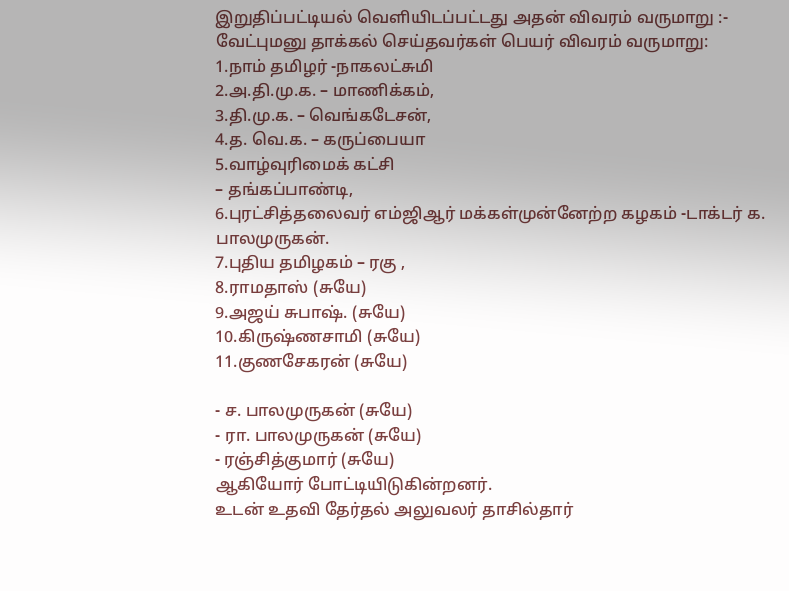இறுதிப்பட்டியல் வெளியிடப்பட்டது அதன் விவரம் வருமாறு :-
வேட்புமனு தாக்கல் செய்தவர்கள் பெயர் விவரம் வருமாறு:
1.நாம் தமிழர் -நாகலட்சுமி
2.அ.தி.மு.க. – மாணிக்கம்,
3.தி.மு.க. – வெங்கடேசன்,
4.த. வெ.க. – கருப்பையா
5.வாழ்வுரிமைக் கட்சி
– தங்கப்பாண்டி,
6.புரட்சித்தலைவர் எம்ஜிஆர் மக்கள்முன்னேற்ற கழகம் -டாக்டர் க. பாலமுருகன்.
7.புதிய தமிழகம் – ரகு ,
8.ராமதாஸ் (சுயே)
9.அஜய் சுபாஷ். (சுயே)
10.கிருஷ்ணசாமி (சுயே)
11.குணசேகரன் (சுயே)

- ச. பாலமுருகன் (சுயே)
- ரா. பாலமுருகன் (சுயே)
- ரஞ்சித்குமார் (சுயே)
ஆகியோர் போட்டியிடுகின்றனர்.
உடன் உதவி தேர்தல் அலுவலர் தாசில்தார்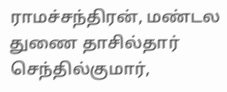ராமச்சந்திரன், மண்டல துணை தாசில்தார் செந்தில்குமார்,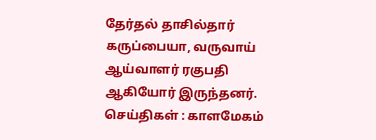தேர்தல் தாசில்தார் கருப்பையா, வருவாய் ஆய்வாளர் ரகுபதி ஆகியோர் இருந்தனர்.
செய்திகள் : காளமேகம்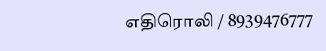எதிரொலி / 8939476777